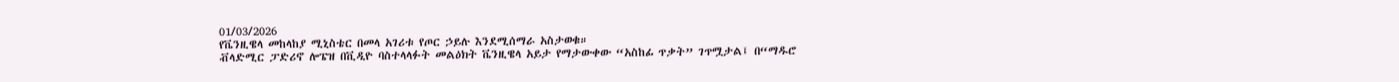01/03/2026
የቬንዚዌላ መከላከያ ሚኒስቴር በመላ አገሪቱ የጦር ኃይሉ እንደሚሰማራ አስታወቁ።
ቭላድሚር ፓድሪኖ ሎፔዝ በቪዲዮ ባስተላላፉት መልዕክት ቬንዚዌላ አይታ የማታውቀው “አስከፊ ጥቃት” ገጥሟታል፤ በ“ማዱሮ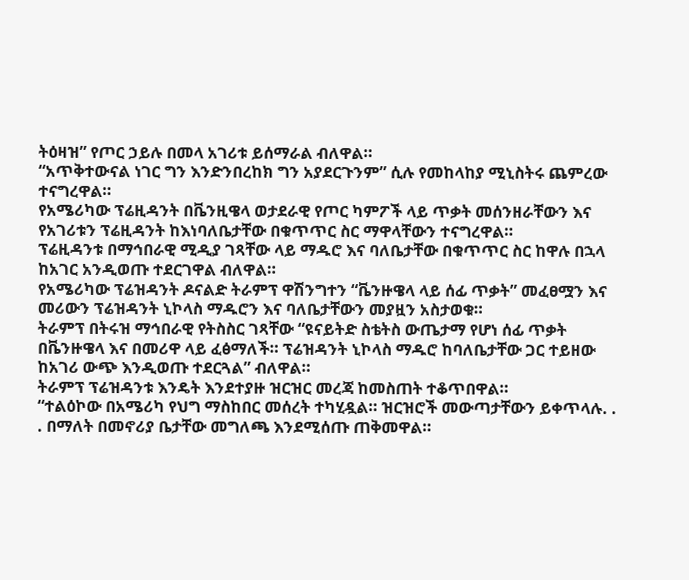ትዕዛዝ” የጦር ኃይሉ በመላ አገሪቱ ይሰማራል ብለዋል።
“አጥቅተውናል ነገር ግን እንድንበረከክ ግን አያደርጉንም” ሲሉ የመከላከያ ሚኒስትሩ ጨምረው ተናግረዋል።
የአሜሪካው ፕሬዚዳንት በቬንዚዌላ ወታደራዊ የጦር ካምፖች ላይ ጥቃት መሰንዘራቸውን እና የአገሪቱን ፕሬዚዳንት ከእነባለቤታቸው በቁጥጥር ስር ማዋላቸውን ተናግረዋል።
ፕሬዚዳንቱ በማኅበራዊ ሚዲያ ገጻቸው ላይ ማዱሮ እና ባለቤታቸው በቁጥጥር ስር ከዋሉ በኋላ ከአገር አንዲወጡ ተደርገዋል ብለዋል።
የአሜሪካው ፕሬዝዳንት ዶናልድ ትራምፕ ዋሽንግተን “ቬንዙዌላ ላይ ሰፊ ጥቃት” መፈፀሟን እና መሪውን ፕሬዝዳንት ኒኮላስ ማዱሮን እና ባለቤታቸውን መያዟን አስታወቁ።
ትራምፕ በትሩዝ ማኅበራዊ የትስስር ገጻቸው “ዩናይትድ ስቴትስ ውጤታማ የሆነ ሰፊ ጥቃት በቬንዙዌላ እና በመሪዋ ላይ ፈፅማለች። ፕሬዝዳንት ኒኮላስ ማዱሮ ከባለቤታቸው ጋር ተይዘው ከአገሪ ውጭ እንዲወጡ ተደርጓል” ብለዋል።
ትራምፕ ፕሬዝዳንቱ እንዴት እንደተያዙ ዝርዝር መረጃ ከመስጠት ተቆጥበዋል።
“ተልዕኮው በአሜሪካ የህግ ማስከበር መሰረት ተካሂዷል። ዝርዝሮች መውጣታቸውን ይቀጥላሉ. . . በማለት በመኖሪያ ቤታቸው መግለጫ እንደሚሰጡ ጠቅመዋል።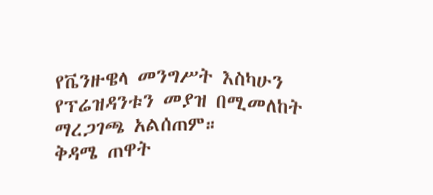የቬንዙዌላ መንግሥት እስካሁን የፕሬዝዳንቱን መያዝ በሚመለከት ማረጋገጫ አልሰጠም።
ቅዳሜ ጠዋት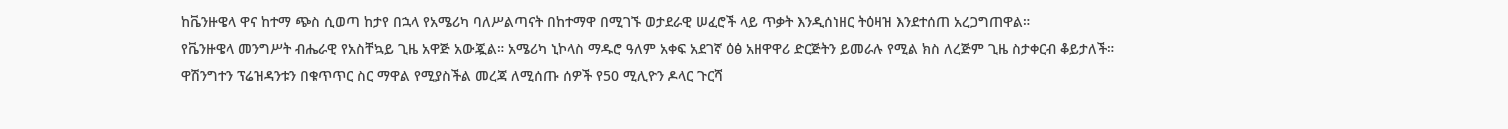ከቬንዙዌላ ዋና ከተማ ጭስ ሲወጣ ከታየ በኋላ የአሜሪካ ባለሥልጣናት በከተማዋ በሚገኙ ወታደራዊ ሠፈሮች ላይ ጥቃት እንዲሰነዘር ትዕዛዝ እንደተሰጠ አረጋግጠዋል።
የቬንዙዌላ መንግሥት ብሔራዊ የአስቸኳይ ጊዜ አዋጅ አውጇል። አሜሪካ ኒኮላስ ማዱሮ ዓለም አቀፍ አደገኛ ዕፅ አዘዋዋሪ ድርጅትን ይመራሉ የሚል ክስ ለረጅም ጊዜ ስታቀርብ ቆይታለች።
ዋሽንግተን ፕሬዝዳንቱን በቁጥጥር ስር ማዋል የሚያስችል መረጃ ለሚሰጡ ሰዎች የ50 ሚሊዮን ዶላር ጉርሻ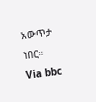አውጥታ ነበር።
Via bbc